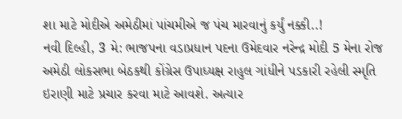શા માટે મોદીએ અમેઠીમાં પાંચમીએ જ પંચ મારવાનું કર્યું નક્કી..!
નવી દિલ્હી, 3 મે: ભાજપના વડાપ્રધાન પદના ઉમેદવાર નરેન્દ્ર મોદી 5 મેના રોજ અમેઠી લોકસભા બેઠકથી કોંગ્રેસ ઉપાધ્યક્ષ રાહુલ ગાંધીને પડકારી રહેલી સ્મૃતિ ઇરાણી માટે પ્રચાર કરવા માટે આવશે. અત્યાર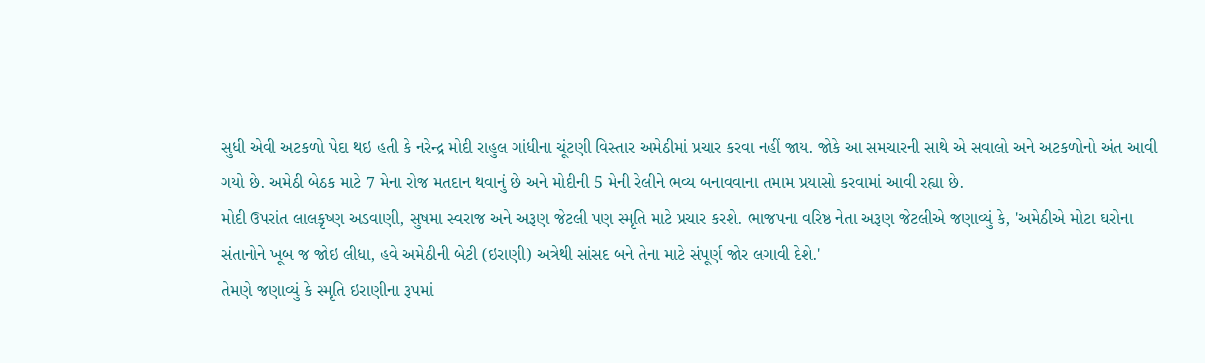સુધી એવી અટકળો પેદા થઇ હતી કે નરેન્દ્ર મોદી રાહુલ ગાંધીના ચૂંટણી વિસ્તાર અમેઠીમાં પ્રચાર કરવા નહીં જાય. જોકે આ સમચારની સાથે એ સવાલો અને અટકળોનો અંત આવી ગયો છે. અમેઠી બેઠક માટે 7 મેના રોજ મતદાન થવાનું છે અને મોદીની 5 મેની રેલીને ભવ્ય બનાવવાના તમામ પ્રયાસો કરવામાં આવી રહ્યા છે.
મોદી ઉપરાંત લાલકૃષ્ણ અડવાણી, સુષમા સ્વરાજ અને અરૂણ જેટલી પણ સ્મૃતિ માટે પ્રચાર કરશે. ભાજપના વરિષ્ઠ નેતા અરૂણ જેટલીએ જણાવ્યું કે, 'અમેઠીએ મોટા ઘરોના સંતાનોને ખૂબ જ જોઇ લીધા, હવે અમેઠીની બેટી (ઇરાણી) અત્રેથી સાંસદ બને તેના માટે સંપૂર્ણ જોર લગાવી દેશે.'
તેમણે જણાવ્યું કે સ્મૃતિ ઇરાણીના રૂપમાં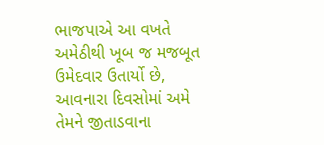ભાજપાએ આ વખતે અમેઠીથી ખૂબ જ મજબૂત ઉમેદવાર ઉતાર્યો છે, આવનારા દિવસોમાં અમે તેમને જીતાડવાના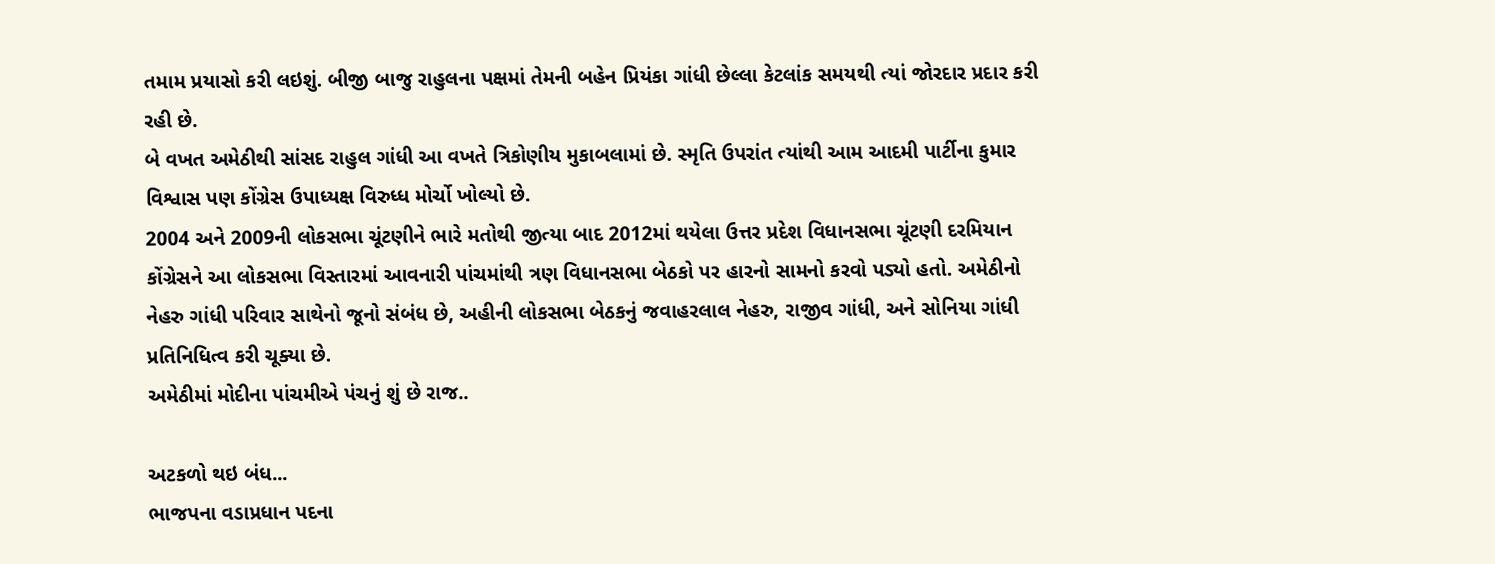તમામ પ્રયાસો કરી લઇશું. બીજી બાજુ રાહુલના પક્ષમાં તેમની બહેન પ્રિયંકા ગાંધી છેલ્લા કેટલાંક સમયથી ત્યાં જોરદાર પ્રદાર કરી રહી છે.
બે વખત અમેઠીથી સાંસદ રાહુલ ગાંધી આ વખતે ત્રિકોણીય મુકાબલામાં છે. સ્મૃતિ ઉપરાંત ત્યાંથી આમ આદમી પાર્ટીના કુમાર વિશ્વાસ પણ કોંગ્રેસ ઉપાધ્યક્ષ વિરુધ્ધ મોર્ચો ખોલ્યો છે.
2004 અને 2009ની લોકસભા ચૂંટણીને ભારે મતોથી જીત્યા બાદ 2012માં થયેલા ઉત્તર પ્રદેશ વિધાનસભા ચૂંટણી દરમિયાન કોંગ્રેસને આ લોકસભા વિસ્તારમાં આવનારી પાંચમાંથી ત્રણ વિધાનસભા બેઠકો પર હારનો સામનો કરવો પડ્યો હતો. અમેઠીનો નેહરુ ગાંધી પરિવાર સાથેનો જૂનો સંબંધ છે, અહીની લોકસભા બેઠકનું જવાહરલાલ નેહરુ, રાજીવ ગાંધી, અને સોનિયા ગાંધી પ્રતિનિધિત્વ કરી ચૂક્યા છે.
અમેઠીમાં મોદીના પાંચમીએ પંચનું શું છે રાજ..

અટકળો થઇ બંધ...
ભાજપના વડાપ્રધાન પદના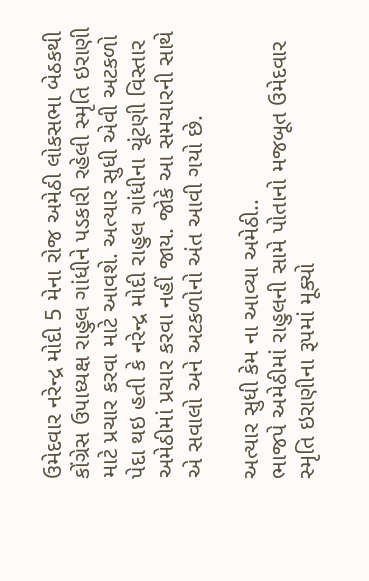ઉમેદવાર નરેન્દ્ર મોદી 5 મેના રોજ અમેઠી લોકસભા બેઠકથી કોંગ્રેસ ઉપાધ્યક્ષ રાહુલ ગાંધીને પડકારી રહેલી સ્મૃતિ ઇરાણી માટે પ્રચાર કરવા માટે આવશે. અત્યાર સુધી એવી અટકળો પેદા થઇ હતી કે નરેન્દ્ર મોદી રાહુલ ગાંધીના ચૂંટણી વિસ્તાર અમેઠીમાં પ્રચાર કરવા નહીં જાય. જોકે આ સમચારની સાથે એ સવાલો અને અટકળોનો અંત આવી ગયો છે.

અત્યાર સુધી કેમ ના આવ્યા અમેઠી..
ભાજપે અમેઠીમાં રાહુલની સામે પોતાનો મજબૂત ઉમેદવાર સ્મૃતિ ઇરાણીના રૂપમાં મૂક્યો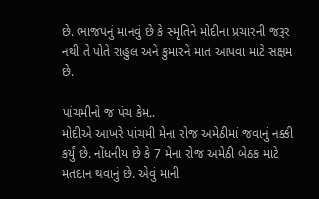છે. ભાજપનું માનવું છે કે સ્મૃતિને મોદીના પ્રચારની જરૂર નથી તે પોતે રાહુલ અને કુમારને માત આપવા માટે સક્ષમ છે.

પાંચમીનો જ પંચ કેમ..
મોદીએ આખરે પાંચમી મેના રોજ અમેઠીમાં જવાનું નક્કી કર્યું છે. નોંધનીય છે કે 7 મેના રોજ અમેઠી બેઠક માટે મતદાન થવાનું છે. એવું માની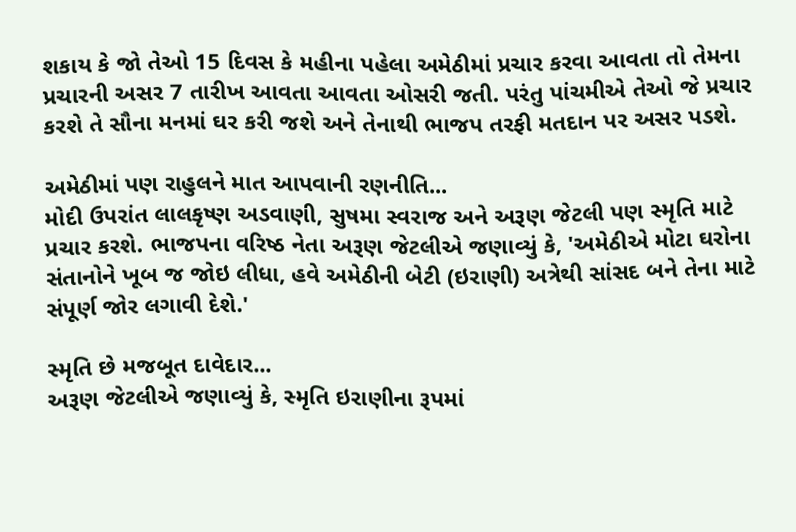શકાય કે જો તેઓ 15 દિવસ કે મહીના પહેલા અમેઠીમાં પ્રચાર કરવા આવતા તો તેમના પ્રચારની અસર 7 તારીખ આવતા આવતા ઓસરી જતી. પરંતુ પાંચમીએ તેઓ જે પ્રચાર કરશે તે સૌના મનમાં ઘર કરી જશે અને તેનાથી ભાજપ તરફી મતદાન પર અસર પડશે.

અમેઠીમાં પણ રાહુલને માત આપવાની રણનીતિ...
મોદી ઉપરાંત લાલકૃષ્ણ અડવાણી, સુષમા સ્વરાજ અને અરૂણ જેટલી પણ સ્મૃતિ માટે પ્રચાર કરશે. ભાજપના વરિષ્ઠ નેતા અરૂણ જેટલીએ જણાવ્યું કે, 'અમેઠીએ મોટા ઘરોના સંતાનોને ખૂબ જ જોઇ લીધા, હવે અમેઠીની બેટી (ઇરાણી) અત્રેથી સાંસદ બને તેના માટે સંપૂર્ણ જોર લગાવી દેશે.'

સ્મૃતિ છે મજબૂત દાવેદાર...
અરૂણ જેટલીએ જણાવ્યું કે, સ્મૃતિ ઇરાણીના રૂપમાં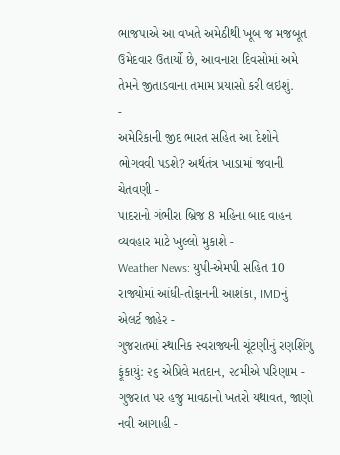ભાજપાએ આ વખતે અમેઠીથી ખૂબ જ મજબૂત ઉમેદવાર ઉતાર્યો છે, આવનારા દિવસોમાં અમે તેમને જીતાડવાના તમામ પ્રયાસો કરી લઇશું.
-
અમેરિકાની જીદ ભારત સહિત આ દેશોને ભોગવવી પડશે? અર્થતંત્ર ખાડામાં જવાની ચેતવણી -
પાદરાનો ગંભીરા બ્રિજ 8 મહિના બાદ વાહન વ્યવહાર માટે ખુલ્લો મુકાશે -
Weather News: યુપી-એમપી સહિત 10 રાજ્યોમાં આંધી-તોફાનની આશંકા, IMDનું એલર્ટ જાહેર -
ગુજરાતમાં સ્થાનિક સ્વરાજ્યની ચૂંટણીનું રણશિંગુ ફૂંકાયું: ૨૬ એપ્રિલે મતદાન, ૨૮મીએ પરિણામ -
ગુજરાત પર હજુ માવઠાનો ખતરો યથાવત, જાણો નવી આગાહી -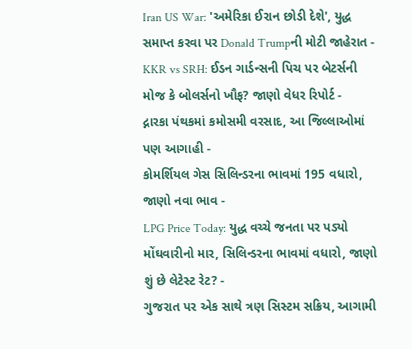Iran US War: 'અમેરિકા ઈરાન છોડી દેશે', યુદ્ધ સમાપ્ત કરવા પર Donald Trumpની મોટી જાહેરાત -
KKR vs SRH: ઈડન ગાર્ડન્સની પિચ પર બેટર્સની મોજ કે બોલર્સનો ખૌફ? જાણો વેધર રિપોર્ટ -
દ્નારકા પંથકમાં કમોસમી વરસાદ, આ જિલ્લાઓમાં પણ આગાહી -
કોમર્શિયલ ગેસ સિલિન્ડરના ભાવમાં 195 વધારો, જાણો નવા ભાવ -
LPG Price Today: યુદ્ધ વચ્ચે જનતા પર પડ્યો મોંઘવારીનો માર, સિલિન્ડરના ભાવમાં વધારો, જાણો શું છે લેટેસ્ટ રેટ? -
ગુજરાત પર એક સાથે ત્રણ સિસ્ટમ સક્રિય, આગામી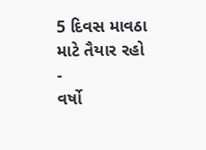5 દિવસ માવઠા માટે તૈયાર રહો -
વર્ષો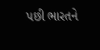પછી ભારતને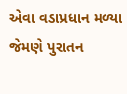એવા વડાપ્રધાન મળ્યા જેમણે પુરાતન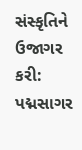સંસ્કૃતિને ઉજાગર કરી: પદ્મસાગર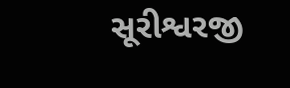સૂરીશ્વરજી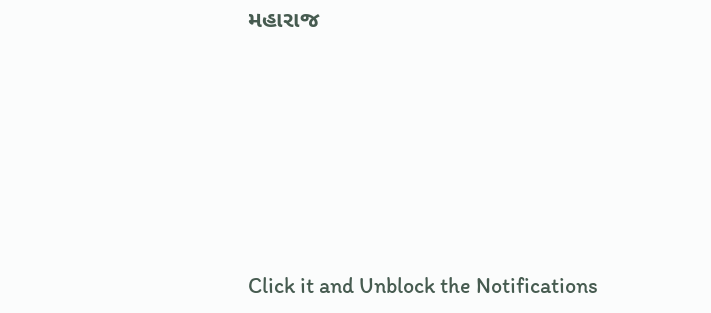મહારાજ










Click it and Unblock the Notifications